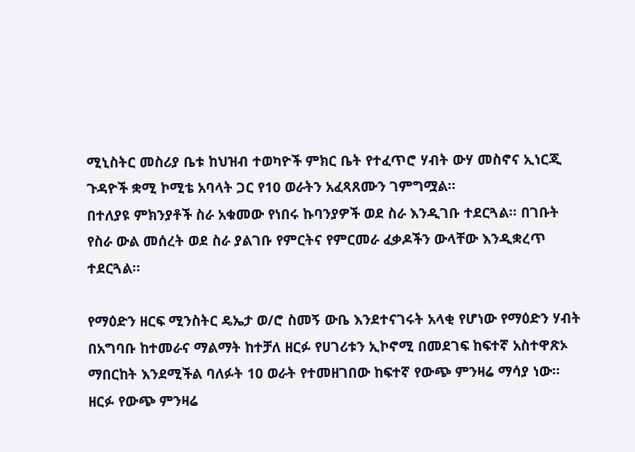ሚኒስትር መስሪያ ቤቱ ከህዝብ ተወካዮች ምክር ቤት የተፈጥሮ ሃብት ውሃ መስኖና ኢነርጂ ጉዳዮች ቋሚ ኮሚቴ አባላት ጋር የ10 ወራትን አፈጻጸሙን ገምግሟል፡፡
በተለያዩ ምክንያቶች ስራ አቁመው የነበሩ ኩባንያዎች ወደ ስራ እንዲገቡ ተደርጓል፡፡ በገቡት የስራ ውል መሰረት ወደ ስራ ያልገቡ የምርትና የምርመራ ፈቃዶችን ውላቸው እንዲቋረጥ ተደርጓል፡፡

የማዕድን ዘርፍ ሚንስትር ዴኤታ ወ/ሮ ስመኝ ውቤ እንደተናገሩት አላቂ የሆነው የማዕድን ሃብት በአግባቡ ከተመራና ማልማት ከተቻለ ዘርፉ የሀገሪቱን ኢኮኖሚ በመደገፍ ከፍተኛ አስተዋጽኦ ማበርከት እንደሚችል ባለፉት 10 ወራት የተመዘገበው ከፍተኛ የውጭ ምንዛሬ ማሳያ ነው። ዘርፉ የውጭ ምንዛሬ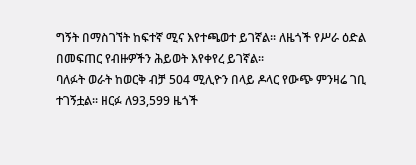ግኝት በማስገኘት ከፍተኛ ሚና እየተጫወተ ይገኛል፡፡ ለዜጎች የሥራ ዕድል በመፍጠር የብዙዎችን ሕይወት እየቀየረ ይገኛል፡፡
ባለፉት ወራት ከወርቅ ብቻ 504 ሚሊዮን በላይ ዶላር የውጭ ምንዛሬ ገቢ ተገኝቷል፡፡ ዘርፉ ለ93,599 ዜጎች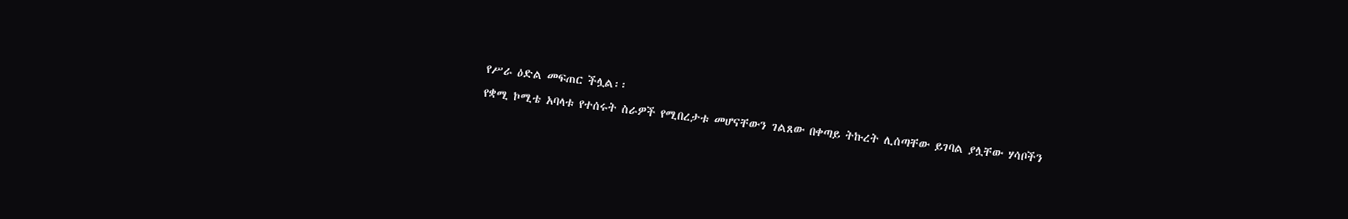የሥራ ዕድል መፍጠር ችሏል፡፡
የቋሚ ኮሚቴ አባላቱ የተሰሩት ስራዎች የሚበረታቱ መሆናቸውን ገልጸው በቀጣይ ትኩረት ሊሰጣቸው ይገባል ያሏቸው ሃሳቦችን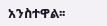አንስተዋል፡፡